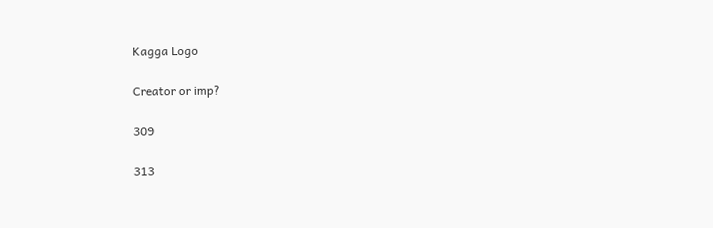Kagga Logo

Creator or imp?

309

313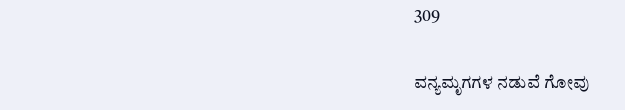309

ವನ್ಯಮೃಗಗಳ ನಡುವೆ ಗೋವು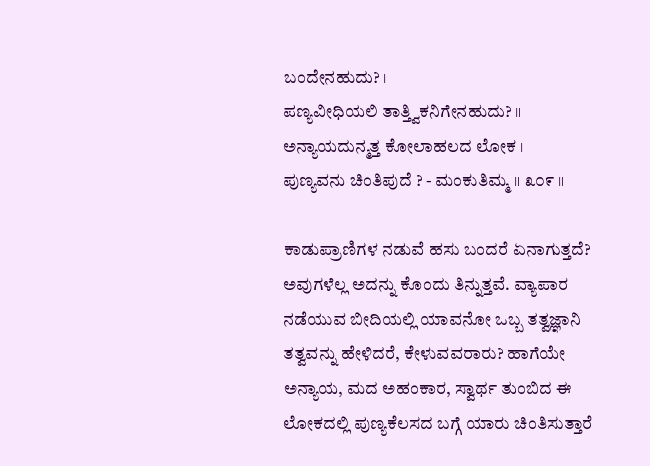ಬಂದೇನಹುದು? ।
ಪಣ್ಯವೀಧಿಯಲಿ ತಾತ್ತ್ವಿಕನಿಗೇನಹುದು‌? ॥
ಅನ್ಯಾಯದುನ್ಮತ್ತ ಕೋಲಾಹಲದ ಲೋಕ ।
ಪುಣ್ಯವನು ಚಿಂತಿಪುದೆ ? - ಮಂಕುತಿಮ್ಮ ॥ ೩೦೯ ॥

ಕಾಡುಪ್ರಾಣಿಗಳ ನಡುವೆ ಹಸು ಬಂದರೆ ಏನಾಗುತ್ತದೆ? ಅವುಗಳೆಲ್ಲ ಅದನ್ನು ಕೊಂದು ತಿನ್ನುತ್ತವೆ. ವ್ಯಾಪಾರ ನಡೆಯುವ ಬೀದಿಯಲ್ಲಿ ಯಾವನೋ ಒಬ್ಬ ತತ್ವಜ್ಞಾನಿ ತತ್ವವನ್ನು ಹೇಳಿದರೆ, ಕೇಳುವವರಾರು? ಹಾಗೆಯೇ ಅನ್ಯಾಯ, ಮದ ಅಹಂಕಾರ, ಸ್ವಾರ್ಥ ತುಂಬಿದ ಈ ಲೋಕದಲ್ಲಿ ಪುಣ್ಯಕೆಲಸದ ಬಗ್ಗೆ ಯಾರು ಚಿಂತಿಸುತ್ತಾರೆ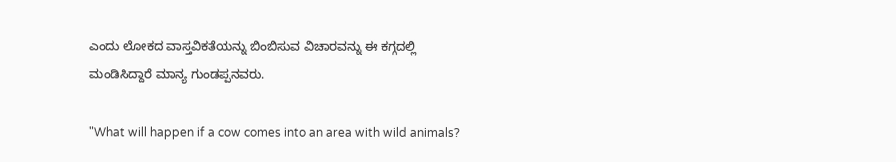ಎಂದು ಲೋಕದ ವಾಸ್ತವಿಕತೆಯನ್ನು ಬಿಂಬಿಸುವ ವಿಚಾರವನ್ನು ಈ ಕಗ್ಗದಲ್ಲಿ ಮಂಡಿಸಿದ್ದಾರೆ ಮಾನ್ಯ ಗುಂಡಪ್ಪನವರು.

"What will happen if a cow comes into an area with wild animals?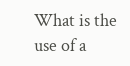What is the use of a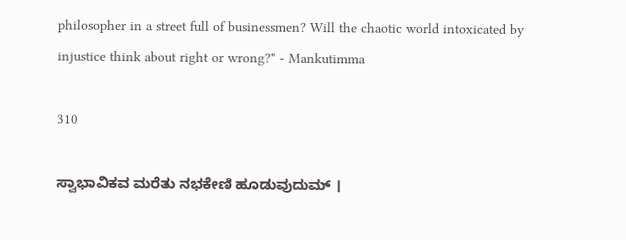philosopher in a street full of businessmen? Will the chaotic world intoxicated by injustice think about right or wrong?" - Mankutimma

310

ಸ್ವಾಭಾವಿಕವ ಮರೆತು ನಭಕೇಣಿ ಹೂಡುವುದುಮ್ ।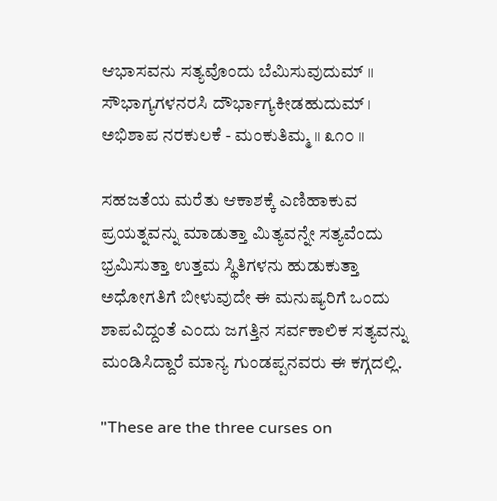ಆಭಾಸವನು ಸತ್ಯವೊಂದು ಬೆಮಿಸುವುದುಮ್ ॥
ಸೌಭಾಗ್ಯಗಳನರಸಿ ದೌರ್ಭಾಗ್ಯಕೀಡಹುದುಮ್ ।
ಅಭಿಶಾಪ ನರಕುಲಕೆ - ಮಂಕುತಿಮ್ಮ ॥ ೩೧೦ ॥

ಸಹಜತೆಯ ಮರೆತು ಆಕಾಶಕ್ಕೆ ಎಣಿಹಾಕುವ ಪ್ರಯತ್ನವನ್ನು ಮಾಡುತ್ತಾ ಮಿತ್ಯವನ್ನೇ ಸತ್ಯವೆಂದು ಭ್ರಮಿಸುತ್ತಾ ಉತ್ತಮ ಸ್ಥಿತಿಗಳನು ಹುಡುಕುತ್ತಾ ಅಧೋಗತಿಗೆ ಬೀಳುವುದೇ ಈ ಮನುಷ್ಯರಿಗೆ ಒಂದು ಶಾಪವಿದ್ದಂತೆ ಎಂದು ಜಗತ್ತಿನ ಸರ್ವಕಾಲಿಕ ಸತ್ಯವನ್ನು ಮಂಡಿಸಿದ್ದಾರೆ ಮಾನ್ಯ ಗುಂಡಪ್ಪನವರು ಈ ಕಗ್ಗದಲ್ಲಿ.

"These are the three curses on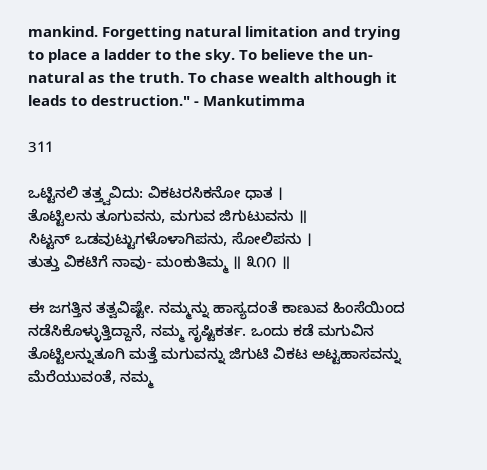mankind. Forgetting natural limitation and trying to place a ladder to the sky. To believe the un-natural as the truth. To chase wealth although it leads to destruction." - Mankutimma

311

ಒಟ್ಟಿನಲಿ ತತ್ತ್ವವಿದು: ವಿಕಟರಸಿಕನೋ ಧಾತ ।
ತೊಟ್ಟಿಲನು ತೂಗುವನು, ಮಗುವ ಜಿಗುಟುವನು ॥
ಸಿಟ್ಟನ್ ಒಡವುಟ್ಟುಗಳೊಳಾಗಿಪನು, ಸೋಲಿಪನು ।
ತುತ್ತು ವಿಕಟಿಗೆ ನಾವು- ಮಂಕುತಿಮ್ಮ ॥ ೩೧೧ ॥

ಈ ಜಗತ್ತಿನ ತತ್ವವಿಷ್ಟೇ. ನಮ್ಮನ್ನು ಹಾಸ್ಯದಂತೆ ಕಾಣುವ ಹಿಂಸೆಯಿಂದ ನಡೆಸಿಕೊಳ್ಳುತ್ತಿದ್ದಾನೆ, ನಮ್ಮ ಸೃಷ್ಟಿಕರ್ತ. ಒಂದು ಕಡೆ ಮಗುವಿನ ತೊಟ್ಟಿಲನ್ನುತೂಗಿ ಮತ್ತೆ ಮಗುವನ್ನು ಜಿಗುಟಿ ವಿಕಟ ಅಟ್ಟಹಾಸವನ್ನು ಮೆರೆಯುವಂತೆ, ನಮ್ಮ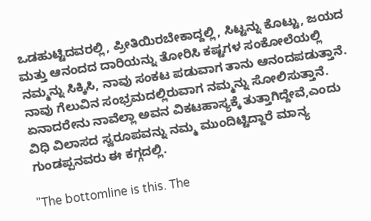ಒಡಹುಟ್ಟಿದವರಲ್ಲಿ, ಪ್ರೀತಿಯಿರಬೇಕಾದ್ದಲ್ಲಿ, ಸಿಟ್ಟನ್ನು ಕೊಟ್ಟು, ಜಯದ ಮತ್ತು ಆನಂದದ ದಾರಿಯನ್ನು ತೋರಿಸಿ ಕಷ್ಟಗಳ ಸಂಕೋಲೆಯಲ್ಲಿ ನಮ್ಮನ್ನು ಸಿಕ್ಕಿಸಿ, ನಾವು ಸಂಕಟ ಪಡುವಾಗ ತಾನು ಆನಂದಪಡುತ್ತಾನೆ. ನಾವು ಗೆಲುವಿನ ಸಂಭ್ರಮದಲ್ಲಿರುವಾಗ ನಮ್ಮನ್ನು ಸೋಲಿಸುತ್ತಾನೆ. ಏನಾದರೇನು ನಾವೆಲ್ಲಾ ಅವನ ವಿಕಟಹಾಸ್ಯಕ್ಕೆ ತುತ್ತಾಗಿದ್ದೇವೆ,ಎಂದು ವಿಧಿ ವಿಲಾಸದ ಸ್ವರೂಪವನ್ನು ನಮ್ಮ ಮುಂದಿಟ್ಟಿದ್ದಾರೆ ಮಾನ್ಯ ಗುಂಡಪ್ಪನವರು ಈ ಕಗ್ಗದಲ್ಲಿ.

"The bottomline is this. The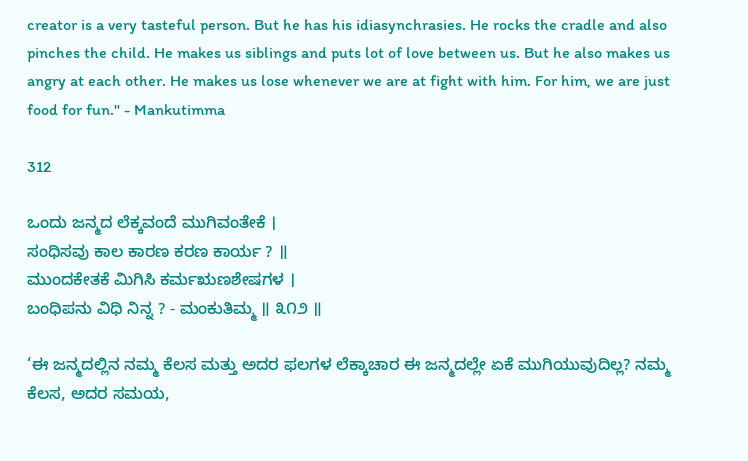creator is a very tasteful person. But he has his idiasynchrasies. He rocks the cradle and also pinches the child. He makes us siblings and puts lot of love between us. But he also makes us angry at each other. He makes us lose whenever we are at fight with him. For him, we are just food for fun." - Mankutimma

312

ಒಂದು ಜನ್ಮದ ಲೆಕ್ಕವಂದೆ ಮುಗಿವಂತೇಕೆ ।
ಸಂಧಿಸವು ಕಾಲ ಕಾರಣ ಕರಣ ಕಾರ್ಯ ? ॥
ಮುಂದಕೇತಕೆ ಮಿಗಿಸಿ ಕರ್ಮಋಣಶೇಷಗಳ ।
ಬಂಧಿಪನು ವಿಧಿ ನಿನ್ನ ? - ಮಂಕುತಿಮ್ಮ ॥ ೩೧೨ ॥

‘ಈ ಜನ್ಮದಲ್ಲಿನ ನಮ್ಮ ಕೆಲಸ ಮತ್ತು ಅದರ ಫಲಗಳ ಲೆಕ್ಕಾಚಾರ ಈ ಜನ್ಮದಲ್ಲೇ ಏಕೆ ಮುಗಿಯುವುದಿಲ್ಲ? ನಮ್ಮ ಕೆಲಸ, ಅದರ ಸಮಯ,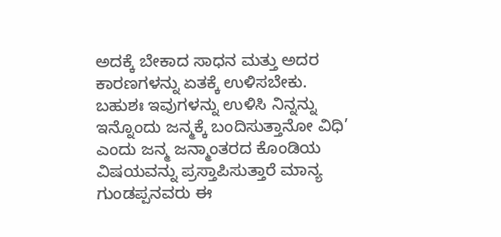ಅದಕ್ಕೆ ಬೇಕಾದ ಸಾಧನ ಮತ್ತು ಅದರ ಕಾರಣಗಳನ್ನು ಏತಕ್ಕೆ ಉಳಿಸಬೇಕು. ಬಹುಶಃ ಇವುಗಳನ್ನು ಉಳಿಸಿ ನಿನ್ನನ್ನು ಇನ್ನೊಂದು ಜನ್ಮಕ್ಕೆ ಬಂದಿಸುತ್ತಾನೋ ವಿಧಿ’ ಎಂದು ಜನ್ಮ ಜನ್ಮಾಂತರದ ಕೊಂಡಿಯ ವಿಷಯವನ್ನು ಪ್ರಸ್ತಾಪಿಸುತ್ತಾರೆ ಮಾನ್ಯ ಗುಂಡಪ್ಪನವರು ಈ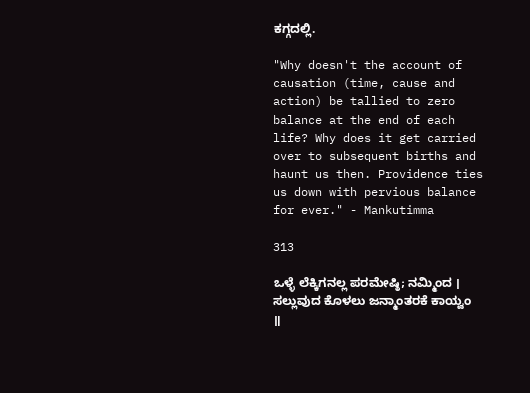ಕಗ್ಗದಲ್ಲಿ.

"Why doesn't the account of causation (time, cause and action) be tallied to zero balance at the end of each life? Why does it get carried over to subsequent births and haunt us then. Providence ties us down with pervious balance for ever." - Mankutimma

313

ಒಳ್ಳೆ ಲೆಕ್ಕಿಗನಲ್ಲ ಪರಮೇಷ್ಠಿ; ನಮ್ಮಿಂದ ।
ಸಲ್ಲುವುದ ಕೊಳಲು ಜನ್ಮಾಂತರಕೆ ಕಾಯ್ವಂ ॥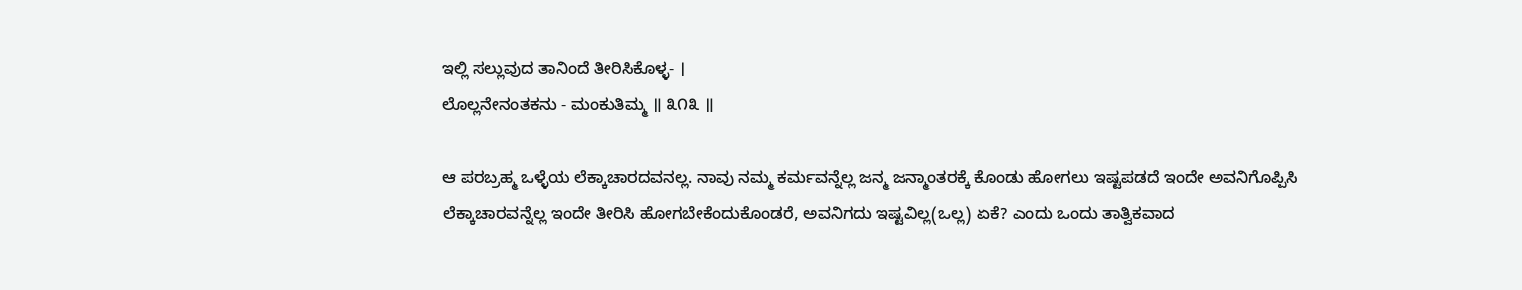ಇಲ್ಲಿ ಸಲ್ಲುವುದ ತಾನಿಂದೆ ತೀರಿಸಿಕೊಳ್ಳ- ।
ಲೊಲ್ಲನೇನಂತಕನು - ಮಂಕುತಿಮ್ಮ ॥ ೩೧೩ ॥

ಆ ಪರಬ್ರಹ್ಮ ಒಳ್ಳೆಯ ಲೆಕ್ಕಾಚಾರದವನಲ್ಲ. ನಾವು ನಮ್ಮ ಕರ್ಮವನ್ನೆಲ್ಲ ಜನ್ಮ ಜನ್ಮಾಂತರಕ್ಕೆ ಕೊಂಡು ಹೋಗಲು ಇಷ್ಟಪಡದೆ ಇಂದೇ ಅವನಿಗೊಪ್ಪಿಸಿ ಲೆಕ್ಕಾಚಾರವನ್ನೆಲ್ಲ ಇಂದೇ ತೀರಿಸಿ ಹೋಗಬೇಕೆಂದುಕೊಂಡರೆ, ಅವನಿಗದು ಇಷ್ಟವಿಲ್ಲ(ಒಲ್ಲ) ಏಕೆ? ಎಂದು ಒಂದು ತಾತ್ವಿಕವಾದ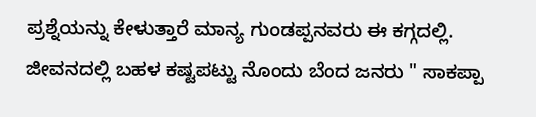ಪ್ರಶ್ನೆಯನ್ನು ಕೇಳುತ್ತಾರೆ ಮಾನ್ಯ ಗುಂಡಪ್ಪನವರು ಈ ಕಗ್ಗದಲ್ಲಿ. ಜೀವನದಲ್ಲಿ ಬಹಳ ಕಷ್ಟಪಟ್ಟು ನೊಂದು ಬೆಂದ ಜನರು " ಸಾಕಪ್ಪಾ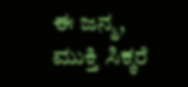ಈ ಜನ್ಮ, ಮುಕ್ತಿ ಸಿಕ್ಕರೆ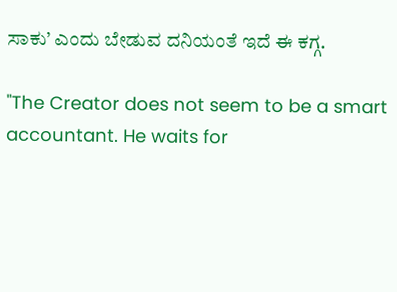ಸಾಕು’ ಎಂದು ಬೇಡುವ ದನಿಯಂತೆ ಇದೆ ಈ ಕಗ್ಗ.

"The Creator does not seem to be a smart accountant. He waits for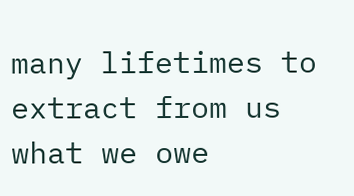many lifetimes to extract from us what we owe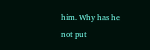him. Why has he not put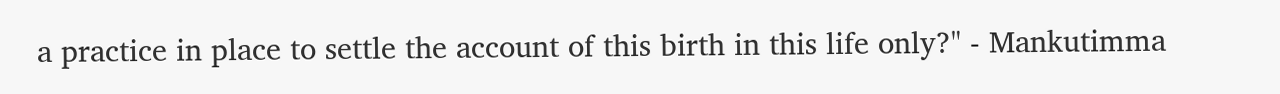a practice in place to settle the account of this birth in this life only?" - Mankutimma